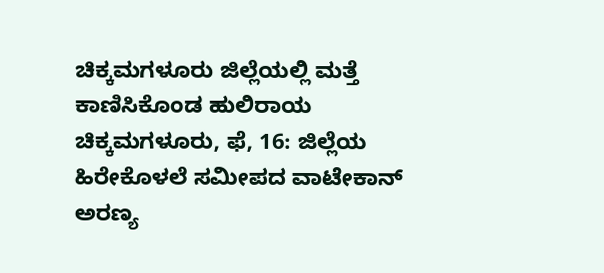ಚಿಕ್ಕಮಗಳೂರು ಜಿಲ್ಲೆಯಲ್ಲಿ ಮತ್ತೆ ಕಾಣಿಸಿಕೊಂಡ ಹುಲಿರಾಯ
ಚಿಕ್ಕಮಗಳೂರು, ಫೆ, 16: ಜಿಲ್ಲೆಯ ಹಿರೇಕೊಳಲೆ ಸಮೀಪದ ವಾಟೇಕಾನ್ ಅರಣ್ಯ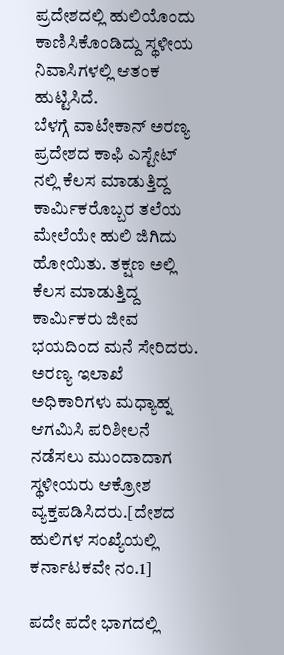ಪ್ರದೇಶದಲ್ಲಿ ಹುಲಿಯೊಂದು ಕಾಣಿಸಿಕೊಂಡಿದ್ದು ಸ್ಥಳೀಯ ನಿವಾಸಿಗಳಲ್ಲಿ ಆತಂಕ ಹುಟ್ಟಿಸಿದೆ.
ಬೆಳಗ್ಗೆ ವಾಟೇಕಾನ್ ಅರಣ್ಯ ಪ್ರದೇಶದ ಕಾಫಿ ಎಸ್ಟೇಟ್ ನಲ್ಲಿ ಕೆಲಸ ಮಾಡುತ್ತಿದ್ದ ಕಾರ್ಮಿಕರೊಬ್ಬರ ತಲೆಯ ಮೇಲೆಯೇ ಹುಲಿ ಜಿಗಿದು ಹೋಯಿತು. ತಕ್ಷಣ ಅಲ್ಲಿ ಕೆಲಸ ಮಾಡುತ್ತಿದ್ದ ಕಾರ್ಮಿಕರು ಜೀವ ಭಯದಿಂದ ಮನೆ ಸೇರಿದರು. ಅರಣ್ಯ ಇಲಾಖೆ ಅಧಿಕಾರಿಗಳು ಮಧ್ಯಾಹ್ನ ಆಗಮಿಸಿ ಪರಿಶೀಲನೆ ನಡೆಸಲು ಮುಂದಾದಾಗ ಸ್ಥಳೀಯರು ಆಕ್ರೋಶ ವ್ಯಕ್ತಪಡಿಸಿದರು.[ದೇಶದ ಹುಲಿಗಳ ಸಂಖ್ಯೆಯಲ್ಲಿ ಕರ್ನಾಟಕವೇ ನಂ.1]

ಪದೇ ಪದೇ ಭಾಗದಲ್ಲಿ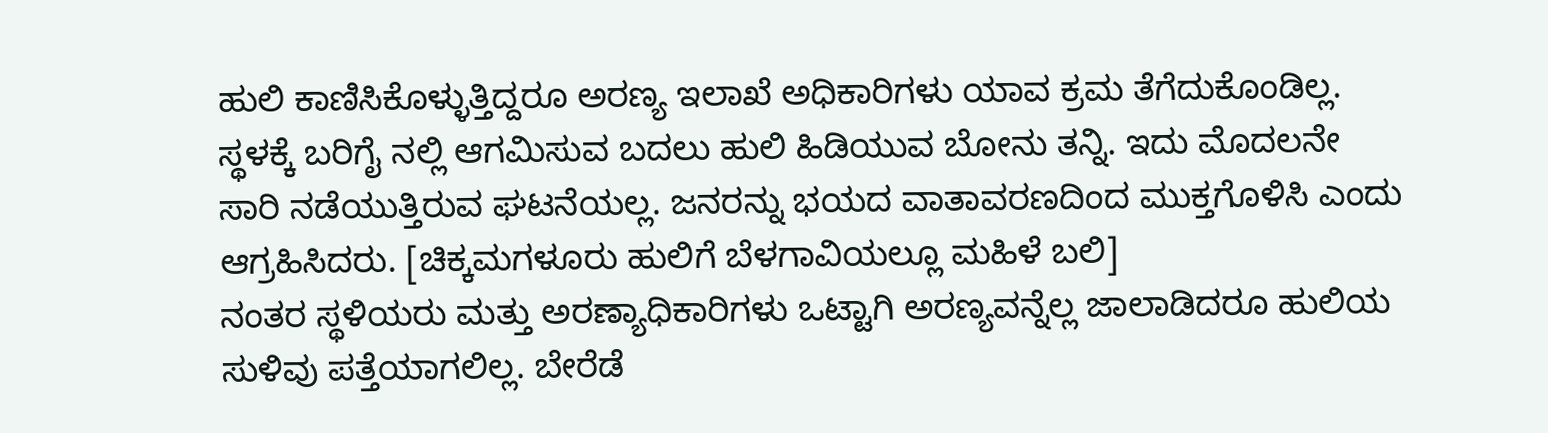ಹುಲಿ ಕಾಣಿಸಿಕೊಳ್ಳುತ್ತಿದ್ದರೂ ಅರಣ್ಯ ಇಲಾಖೆ ಅಧಿಕಾರಿಗಳು ಯಾವ ಕ್ರಮ ತೆಗೆದುಕೊಂಡಿಲ್ಲ. ಸ್ಥಳಕ್ಕೆ ಬರಿಗೈ ನಲ್ಲಿ ಆಗಮಿಸುವ ಬದಲು ಹುಲಿ ಹಿಡಿಯುವ ಬೋನು ತನ್ನಿ. ಇದು ಮೊದಲನೇ ಸಾರಿ ನಡೆಯುತ್ತಿರುವ ಘಟನೆಯಲ್ಲ. ಜನರನ್ನು ಭಯದ ವಾತಾವರಣದಿಂದ ಮುಕ್ತಗೊಳಿಸಿ ಎಂದು ಆಗ್ರಹಿಸಿದರು. [ಚಿಕ್ಕಮಗಳೂರು ಹುಲಿಗೆ ಬೆಳಗಾವಿಯಲ್ಲೂ ಮಹಿಳೆ ಬಲಿ]
ನಂತರ ಸ್ಥಳಿಯರು ಮತ್ತು ಅರಣ್ಯಾಧಿಕಾರಿಗಳು ಒಟ್ಟಾಗಿ ಅರಣ್ಯವನ್ನೆಲ್ಲ ಜಾಲಾಡಿದರೂ ಹುಲಿಯ ಸುಳಿವು ಪತ್ತೆಯಾಗಲಿಲ್ಲ. ಬೇರೆಡೆ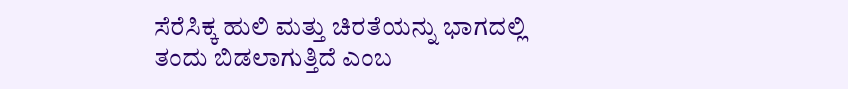ಸೆರೆಸಿಕ್ಕ ಹುಲಿ ಮತ್ತು ಚಿರತೆಯನ್ನು ಭಾಗದಲ್ಲಿ ತಂದು ಬಿಡಲಾಗುತ್ತಿದೆ ಎಂಬ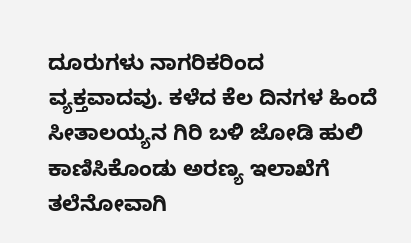ದೂರುಗಳು ನಾಗರಿಕರಿಂದ ವ್ಯಕ್ತವಾದವು. ಕಳೆದ ಕೆಲ ದಿನಗಳ ಹಿಂದೆ ಸೀತಾಲಯ್ಯನ ಗಿರಿ ಬಳಿ ಜೋಡಿ ಹುಲಿ ಕಾಣಿಸಿಕೊಂಡು ಅರಣ್ಯ ಇಲಾಖೆಗೆ ತಲೆನೋವಾಗಿ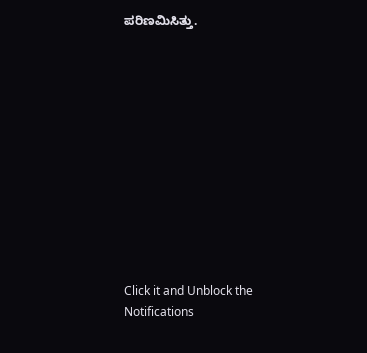ಪರಿಣಮಿಸಿತ್ತು.












Click it and Unblock the Notifications